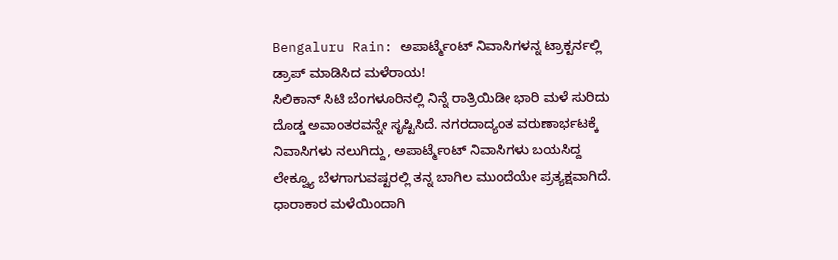Bengaluru Rain: ಅಪಾರ್ಟ್ಮೆಂಟ್ ನಿವಾಸಿಗಳನ್ನ ಟ್ರಾಕ್ಟರ್ನಲ್ಲಿ ಡ್ರಾಪ್ ಮಾಡಿಸಿದ ಮಳೆರಾಯ!
ಸಿಲಿಕಾನ್ ಸಿಟಿ ಬೆಂಗಳೂರಿನಲ್ಲಿ ನಿನ್ನೆ ರಾತ್ರಿಯಿಡೀ ಭಾರಿ ಮಳೆ ಸುರಿದು ದೊಡ್ಡ ಅವಾಂತರವನ್ನೇ ಸೃಷ್ಟಿಸಿದೆ. ನಗರದಾದ್ಯಂತ ವರುಣಾರ್ಭಟಕ್ಕೆ ನಿವಾಸಿಗಳು ನಲುಗಿದ್ದು, ಅಪಾರ್ಟ್ಮೆಂಟ್ ನಿವಾಸಿಗಳು ಬಯಸಿದ್ದ ಲೇಕ್ವ್ಯೂ ಬೆಳಗಾಗುವಷ್ಟರಲ್ಲಿ ತನ್ನ ಬಾಗಿಲ ಮುಂದೆಯೇ ಪ್ರತ್ಯಕ್ಷವಾಗಿದೆ.
ಧಾರಾಕಾರ ಮಳೆಯಿಂದಾಗಿ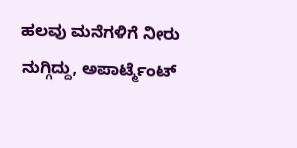ಹಲವು ಮನೆಗಳಿಗೆ ನೀರು ನುಗ್ಗಿದ್ದು, ಅಪಾರ್ಟ್ಮೆಂಟ್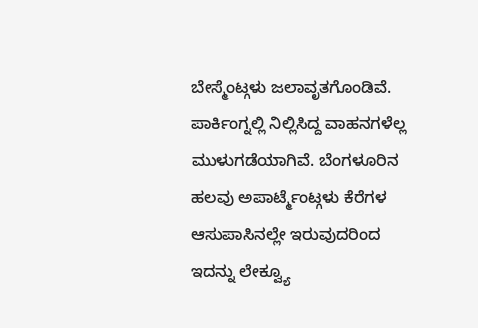ಬೇಸ್ಮೆಂಟ್ಗಳು ಜಲಾವೃತಗೊಂಡಿವೆ. ಪಾರ್ಕಿಂಗ್ನಲ್ಲಿ ನಿಲ್ಲಿಸಿದ್ದ ವಾಹನಗಳೆಲ್ಲ ಮುಳುಗಡೆಯಾಗಿವೆ. ಬೆಂಗಳೂರಿನ ಹಲವು ಅಪಾರ್ಟ್ಮೆಂಟ್ಗಳು ಕೆರೆಗಳ ಆಸುಪಾಸಿನಲ್ಲೇ ಇರುವುದರಿಂದ ಇದನ್ನು ಲೇಕ್ವ್ಯೂ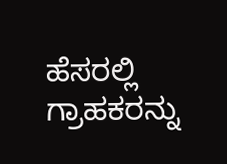ಹೆಸರಲ್ಲಿ ಗ್ರಾಹಕರನ್ನು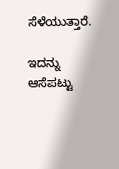ಸೆಳೆಯುತ್ತಾರೆ.

ಇದನ್ನು ಆಸೆಪಟ್ಟು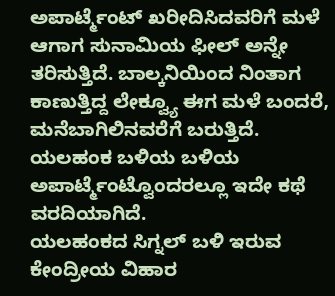ಅಪಾರ್ಟ್ಮೆಂಟ್ ಖರೀದಿಸಿದವರಿಗೆ ಮಳೆ ಆಗಾಗ ಸುನಾಮಿಯ ಫೀಲ್ ಅನ್ನೇ ತರಿಸುತ್ತಿದೆ. ಬಾಲ್ಕನಿಯಿಂದ ನಿಂತಾಗ ಕಾಣುತ್ತಿದ್ದ ಲೇಕ್ವ್ಯೂ ಈಗ ಮಳೆ ಬಂದರೆ, ಮನೆಬಾಗಿಲಿನವರೆಗೆ ಬರುತ್ತಿದೆ. ಯಲಹಂಕ ಬಳಿಯ ಬಳಿಯ ಅಪಾರ್ಟ್ಮೆಂಟ್ವೊಂದರಲ್ಲೂ ಇದೇ ಕಥೆ ವರದಿಯಾಗಿದೆ.
ಯಲಹಂಕದ ಸಿಗ್ನಲ್ ಬಳಿ ಇರುವ ಕೇಂದ್ರೀಯ ವಿಹಾರ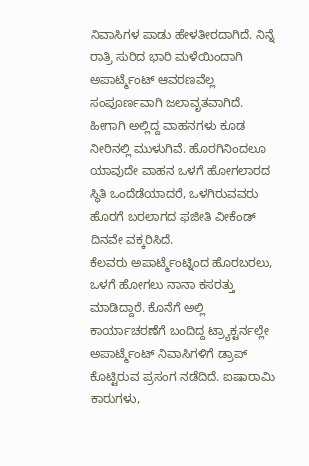ನಿವಾಸಿಗಳ ಪಾಡು ಹೇಳತೀರದಾಗಿದೆ. ನಿನ್ನೆ ರಾತ್ರಿ ಸುರಿದ ಭಾರಿ ಮಳೆಯಿಂದಾಗಿ ಅಪಾರ್ಟ್ಮೆಂಟ್ ಆವರಣವೆಲ್ಲ ಸಂಪೂರ್ಣವಾಗಿ ಜಲಾವೃತವಾಗಿದೆ. ಹೀಗಾಗಿ ಅಲ್ಲಿದ್ದ ವಾಹನಗಳು ಕೂಡ ನೀರಿನಲ್ಲಿ ಮುಳುಗಿವೆ. ಹೊರಗಿನಿಂದಲೂ ಯಾವುದೇ ವಾಹನ ಒಳಗೆ ಹೋಗಲಾರದ ಸ್ಥಿತಿ ಒಂದೆಡೆಯಾದರೆ, ಒಳಗಿರುವವರು ಹೊರಗೆ ಬರಲಾಗದ ಫಜೀತಿ ವೀಕೆಂಡ್ ದಿನವೇ ವಕ್ಕರಿಸಿದೆ.
ಕೆಲವರು ಅಪಾರ್ಟ್ಮೆಂಟ್ನಿಂದ ಹೊರಬರಲು, ಒಳಗೆ ಹೋಗಲು ನಾನಾ ಕಸರತ್ತು ಮಾಡಿದ್ದಾರೆ. ಕೊನೆಗೆ ಅಲ್ಲಿ ಕಾರ್ಯಾಚರಣೆಗೆ ಬಂದಿದ್ದ ಟ್ರ್ಯಾಕ್ಟರ್ನಲ್ಲೇ ಅಪಾರ್ಟ್ಮೆಂಟ್ ನಿವಾಸಿಗಳಿಗೆ ಡ್ರಾಪ್ ಕೊಟ್ಟಿರುವ ಪ್ರಸಂಗ ನಡೆದಿದೆ. ಐಷಾರಾಮಿ ಕಾರುಗಳು,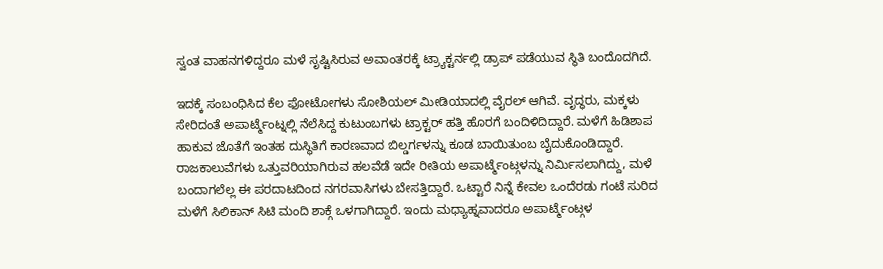ಸ್ವಂತ ವಾಹನಗಳಿದ್ದರೂ ಮಳೆ ಸೃಷ್ಟಿಸಿರುವ ಅವಾಂತರಕ್ಕೆ ಟ್ರ್ಯಾಕ್ಟರ್ನಲ್ಲಿ ಡ್ರಾಪ್ ಪಡೆಯುವ ಸ್ಥಿತಿ ಬಂದೊದಗಿದೆ.

ಇದಕ್ಕೆ ಸಂಬಂಧಿಸಿದ ಕೆಲ ಫೋಟೋಗಳು ಸೋಶಿಯಲ್ ಮೀಡಿಯಾದಲ್ಲಿ ವೈರಲ್ ಆಗಿವೆ. ವೃದ್ಧರು, ಮಕ್ಕಳು ಸೇರಿದಂತೆ ಅಪಾರ್ಟ್ಮೆಂಟ್ನಲ್ಲಿ ನೆಲೆಸಿದ್ದ ಕುಟುಂಬಗಳು ಟ್ರಾಕ್ಟರ್ ಹತ್ತಿ ಹೊರಗೆ ಬಂದಿಳಿದಿದ್ದಾರೆ. ಮಳೆಗೆ ಹಿಡಿಶಾಪ ಹಾಕುವ ಜೊತೆಗೆ ಇಂತಹ ದುಸ್ಥಿತಿಗೆ ಕಾರಣವಾದ ಬಿಲ್ಡರ್ಗಳನ್ನು ಕೂಡ ಬಾಯಿತುಂಬ ಬೈದುಕೊಂಡಿದ್ದಾರೆ.
ರಾಜಕಾಲುವೆಗಳು ಒತ್ತುವರಿಯಾಗಿರುವ ಹಲವೆಡೆ ಇದೇ ರೀತಿಯ ಅಪಾರ್ಟ್ಮೆಂಟ್ಗಳನ್ನು ನಿರ್ಮಿಸಲಾಗಿದ್ದು, ಮಳೆ ಬಂದಾಗಲೆಲ್ಲ ಈ ಪರದಾಟದಿಂದ ನಗರವಾಸಿಗಳು ಬೇಸತ್ತಿದ್ದಾರೆ. ಒಟ್ಟಾರೆ ನಿನ್ನೆ ಕೇವಲ ಒಂದೆರಡು ಗಂಟೆ ಸುರಿದ ಮಳೆಗೆ ಸಿಲಿಕಾನ್ ಸಿಟಿ ಮಂದಿ ಶಾಕ್ಗೆ ಒಳಗಾಗಿದ್ದಾರೆ. ಇಂದು ಮಧ್ಯಾಹ್ನವಾದರೂ ಅಪಾರ್ಟ್ಮೆಂಟ್ಗಳ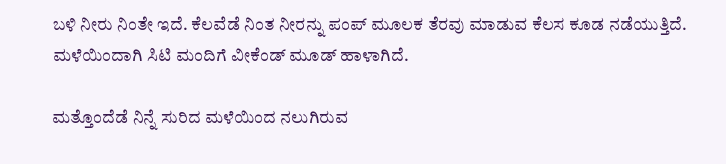ಬಳಿ ನೀರು ನಿಂತೇ ಇದೆ. ಕೆಲವೆಡೆ ನಿಂತ ನೀರನ್ನು ಪಂಪ್ ಮೂಲಕ ತೆರವು ಮಾಡುವ ಕೆಲಸ ಕೂಡ ನಡೆಯುತ್ತಿದೆ. ಮಳೆಯಿಂದಾಗಿ ಸಿಟಿ ಮಂದಿಗೆ ವೀಕೆಂಡ್ ಮೂಡ್ ಹಾಳಾಗಿದೆ.

ಮತ್ತೊಂದೆಡೆ ನಿನ್ನೆ ಸುರಿದ ಮಳೆಯಿಂದ ನಲುಗಿರುವ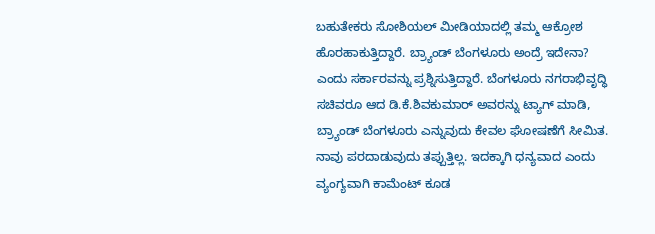ಬಹುತೇಕರು ಸೋಶಿಯಲ್ ಮೀಡಿಯಾದಲ್ಲಿ ತಮ್ಮ ಆಕ್ರೋಶ ಹೊರಹಾಕುತ್ತಿದ್ದಾರೆ. ಬ್ರ್ಯಾಂಡ್ ಬೆಂಗಳೂರು ಅಂದ್ರೆ ಇದೇನಾ? ಎಂದು ಸರ್ಕಾರವನ್ನು ಪ್ರಶ್ನಿಸುತ್ತಿದ್ದಾರೆ. ಬೆಂಗಳೂರು ನಗರಾಭಿವೃದ್ಧಿ ಸಚಿವರೂ ಆದ ಡಿ.ಕೆ.ಶಿವಕುಮಾರ್ ಅವರನ್ನು ಟ್ಯಾಗ್ ಮಾಡಿ, ಬ್ರ್ಯಾಂಡ್ ಬೆಂಗಳೂರು ಎನ್ನುವುದು ಕೇವಲ ಘೋಷಣೆಗೆ ಸೀಮಿತ. ನಾವು ಪರದಾಡುವುದು ತಪ್ಪುತ್ತಿಲ್ಲ. ಇದಕ್ಕಾಗಿ ಧನ್ಯವಾದ ಎಂದು ವ್ಯಂಗ್ಯವಾಗಿ ಕಾಮೆಂಟ್ ಕೂಡ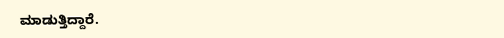ಮಾಡುತ್ತಿದ್ದಾರೆ.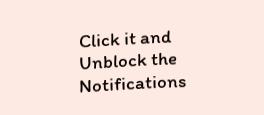Click it and Unblock the Notifications